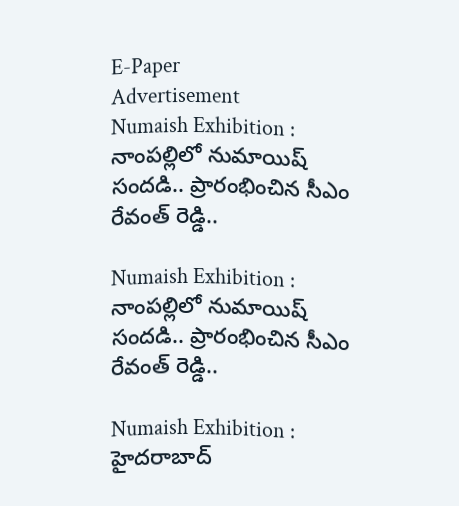E-Paper
Advertisement
Numaish Exhibition : నాంపల్లిలో నుమాయిష్ సందడి.. ప్రారంభించిన సీఎం రేవంత్ రెడ్డి..

Numaish Exhibition : నాంపల్లిలో నుమాయిష్ సందడి.. ప్రారంభించిన సీఎం రేవంత్ రెడ్డి..

Numaish Exhibition : హైదరాబాద్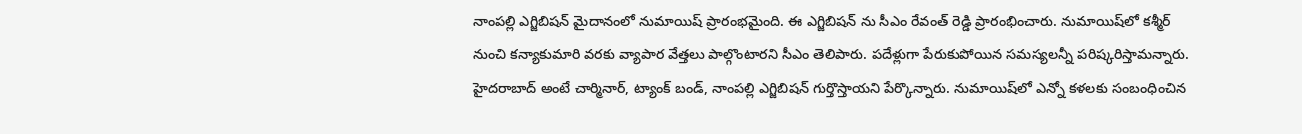నాంపల్లి ఎగ్జిబిషన్‌ మైదానంలో నుమాయిష్‌ ప్రారంభమైంది. ఈ ఎగ్జిబిషన్ ను సీఎం రేవంత్ రెడ్డి ప్రారంభించారు. నుమాయిష్‌లో కశ్మీర్ నుంచి కన్యాకుమారి వరకు వ్యాపార వేత్తలు పాల్గొంటారని సీఎం తెలిపారు. పదేళ్లుగా పేరుకుపోయిన సమస్యలన్నీ పరిష్కరిస్తామన్నారు. హైదరాబాద్ అంటే చార్మినార్, ట్యాంక్ బండ్, నాంపల్లి ఎగ్జిబిషన్ గుర్తొస్తాయని పేర్కొన్నారు. నుమాయిష్‌లో ఎన్నో కళలకు సంబంధించిన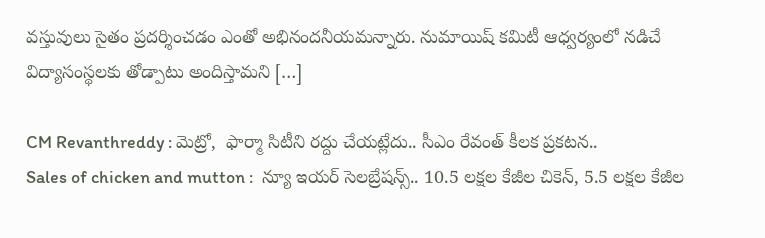వస్తువులు సైతం ప్రదర్శించడం ఎంతో అభినందనీయమన్నారు. నుమాయిష్ కమిటీ ఆధ్వర్యంలో నడిచే విద్యాసంస్థలకు తోడ్పాటు అందిస్తామని […]

CM Revanthreddy : మెట్రో,  ఫార్మా సిటీని రద్దు చేయట్లేదు.. సీఎం రేవంత్‌ కీలక ప్రకటన..
Sales of chicken and mutton :  న్యూ ఇయర్ సెలబ్రేషన్స్.. 10.5 లక్షల కేజీల చికెన్, 5.5 లక్షల కేజీల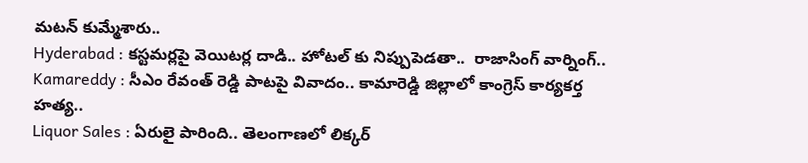మటన్ కుమ్మేశారు..
Hyderabad : కస్టమర్లపై వెయిటర్ల దాడి.. హోటల్ కు నిప్పుపెడతా..  రాజాసింగ్ వార్నింగ్..
Kamareddy : సీఎం రేవంత్ రెడ్డి పాటపై వివాదం.. కామారెడ్డి జిల్లాలో కాంగ్రెస్ కార్యకర్త హత్య..
Liquor Sales : ఏరులై పారింది.. తెలంగాణలో లిక్కర్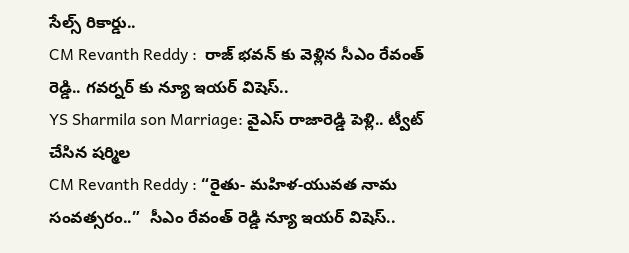సేల్స్ రికార్డు..
CM Revanth Reddy :  రాజ్ భవన్ కు వెళ్లిన సీఎం రేవంత్ రెడ్డి.. గవర్నర్ కు న్యూ ఇయర్ విషెస్..
YS Sharmila son Marriage: వైఎస్ రాజారెడ్డి పెళ్లి.. ట్వీట్ చేసిన షర్మిల
CM Revanth Reddy : “రైతు- మహిళ-యువత నామ సంవత్సరం..”  సీఎం రేవంత్ రెడ్డి న్యూ ఇయర్ విషెస్..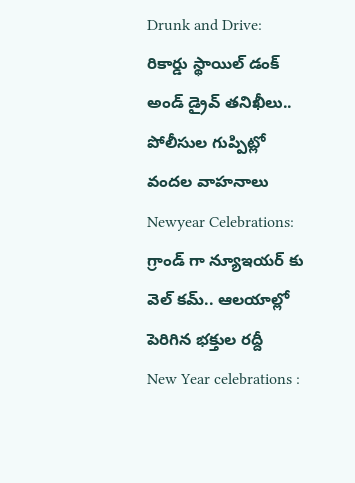Drunk and Drive: రికార్డు స్థాయిల్ డంక్ అండ్ డ్రైవ్ తనిఖీలు.. పోలీసుల గుప్పిట్లో వందల వాహనాలు
Newyear Celebrations: గ్రాండ్ గా న్యూఇయర్ కు వెల్ కమ్.. ఆలయాల్లో పెరిగిన భక్తుల రద్దీ
New Year celebrations :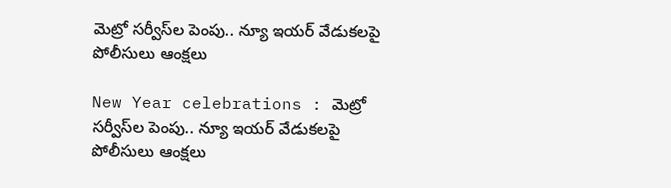మెట్రో సర్వీస్‌ల పెంపు.. న్యూ ఇయర్ వేడుకలపై పోలీసులు ఆంక్షలు

New Year celebrations : మెట్రో సర్వీస్‌ల పెంపు.. న్యూ ఇయర్ వేడుకలపై పోలీసులు ఆంక్షలు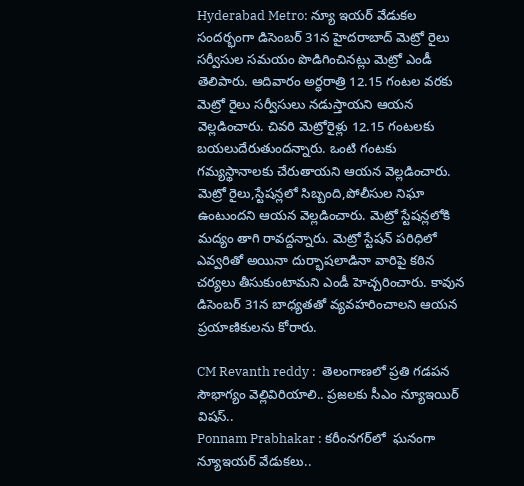Hyderabad Metro: న్యూ ఇయర్‌ వేడుకల సందర్భంగా డిసెంబర్‌ 31న హైదరాబాద్‌ మెట్రో రైలు సర్వీసుల సమయం పొడిగించినట్లు మెట్రో ఎండీ తెలిపారు. ఆదివారం అర్ధరాత్రి 12.15 గంటల వరకు మెట్రో రైలు సర్వీసులు నడుస్తాయని ఆయన వెల్లడించారు. చివరి మెట్రోరైళ్లు 12.15 గంటలకు బయలుదేరుతుందన్నారు. ఒంటి గంటకు గమ్యస్థానాలకు చేరుతాయని ఆయన వెల్లడించారు. మెట్రో రైలు,స్టేషన్లలో సిబ్బంది,పోలీసుల నిఘా ఉంటుందని ఆయన వెల్లడించారు. మెట్రో స్టేషన్లలోకి మద్యం తాగి రావద్దన్నారు. మెట్రో స్టేషన్ పరిధిలో ఎవ్వరితో అయినా దుర్భాషలాడినా వారిపై కఠిన చర్యలు తీసుకుంటామని ఎండీ హెచ్చరించారు. కావున డిసెంబర్ 31న బాధ్యతతో వ్యవహరించాలని ఆయన ప్రయాణికులను కోరారు.

CM Revanth reddy :  తెలంగాణలో ప్రతి గడపన సౌభాగ్యం వెల్లివిరియాలి.. ప్రజలకు సీఎం న్యూఇయిర్ విషస్..
Ponnam Prabhakar : కరీంనగర్‌లో  ఘనంగా న్యూఇయర్ వేడుకలు..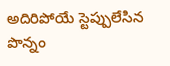అదిరిపోయే స్టెప్పులేసిన పొన్నం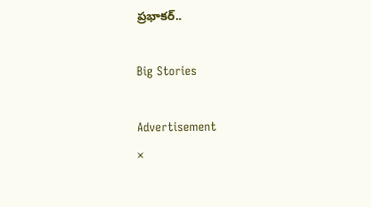ప్రభాకర్..

Big Stories

Advertisement
×